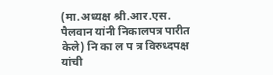(मा.अध्यक्ष श्री.आर.एस. पैलवान यांनी निकालपत्र पारीत केले) नि का ल प त्र विरुध्दपक्ष यांची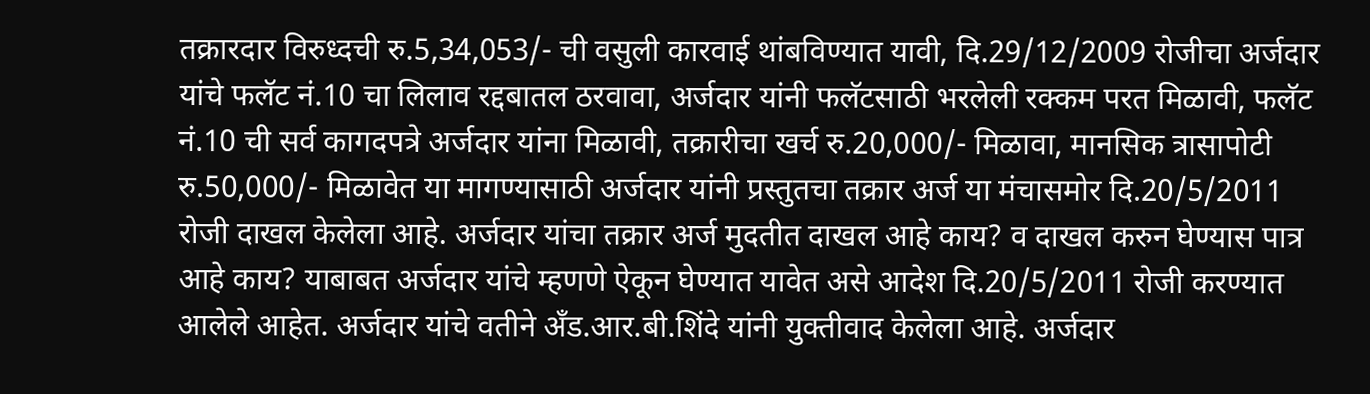तक्रारदार विरुध्दची रु.5,34,053/- ची वसुली कारवाई थांबविण्यात यावी, दि.29/12/2009 रोजीचा अर्जदार यांचे फलॅट नं.10 चा लिलाव रद्दबातल ठरवावा, अर्जदार यांनी फलॅटसाठी भरलेली रक्कम परत मिळावी, फलॅट नं.10 ची सर्व कागदपत्रे अर्जदार यांना मिळावी, तक्रारीचा खर्च रु.20,000/- मिळावा, मानसिक त्रासापोटी रु.50,000/- मिळावेत या मागण्यासाठी अर्जदार यांनी प्रस्तुतचा तक्रार अर्ज या मंचासमोर दि.20/5/2011 रोजी दाखल केलेला आहे. अर्जदार यांचा तक्रार अर्ज मुदतीत दाखल आहे काय? व दाखल करुन घेण्यास पात्र आहे काय? याबाबत अर्जदार यांचे म्हणणे ऐकून घेण्यात यावेत असे आदेश दि.20/5/2011 रोजी करण्यात आलेले आहेत. अर्जदार यांचे वतीने अँड.आर.बी.शिंदे यांनी युक्तीवाद केलेला आहे. अर्जदार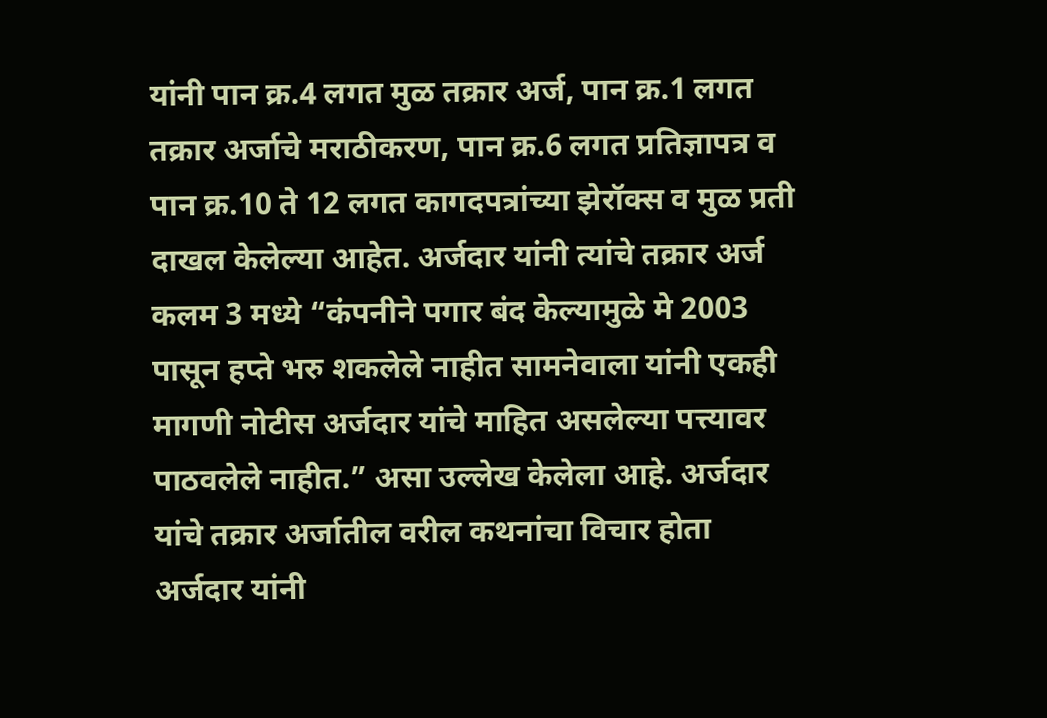यांनी पान क्र.4 लगत मुळ तक्रार अर्ज, पान क्र.1 लगत तक्रार अर्जाचे मराठीकरण, पान क्र.6 लगत प्रतिज्ञापत्र व पान क्र.10 ते 12 लगत कागदपत्रांच्या झेरॉक्स व मुळ प्रती दाखल केलेल्या आहेत. अर्जदार यांनी त्यांचे तक्रार अर्ज कलम 3 मध्ये “कंपनीने पगार बंद केल्यामुळे मे 2003 पासून हप्ते भरु शकलेले नाहीत सामनेवाला यांनी एकही मागणी नोटीस अर्जदार यांचे माहित असलेल्या पत्त्यावर पाठवलेले नाहीत.” असा उल्लेख केलेला आहे. अर्जदार यांचे तक्रार अर्जातील वरील कथनांचा विचार होता अर्जदार यांनी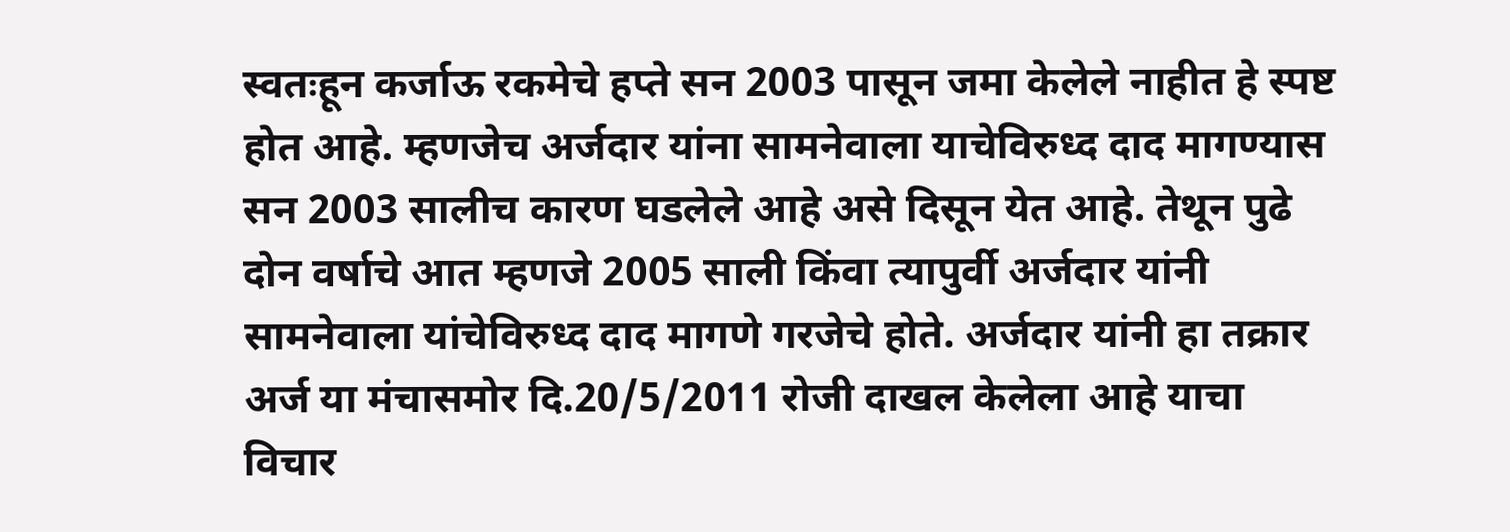स्वतःहून कर्जाऊ रकमेचे हप्ते सन 2003 पासून जमा केलेले नाहीत हे स्पष्ट होत आहे. म्हणजेच अर्जदार यांना सामनेवाला याचेविरुध्द दाद मागण्यास सन 2003 सालीच कारण घडलेले आहे असे दिसून येत आहे. तेथून पुढे दोन वर्षाचे आत म्हणजे 2005 साली किंवा त्यापुर्वी अर्जदार यांनी सामनेवाला यांचेविरुध्द दाद मागणे गरजेचे होते. अर्जदार यांनी हा तक्रार अर्ज या मंचासमोर दि.20/5/2011 रोजी दाखल केलेला आहे याचा विचार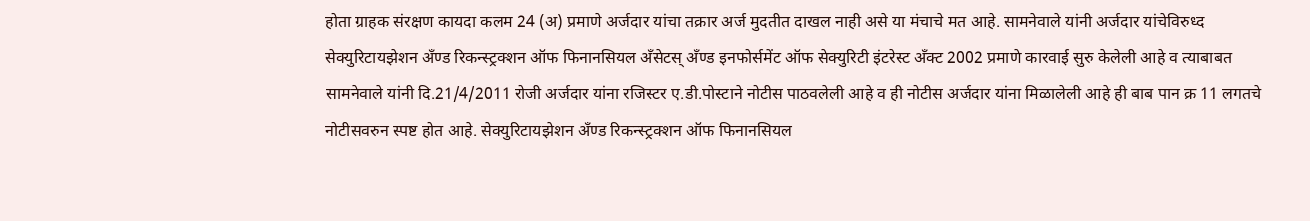होता ग्राहक संरक्षण कायदा कलम 24 (अ) प्रमाणे अर्जदार यांचा तक्रार अर्ज मुदतीत दाखल नाही असे या मंचाचे मत आहे. सामनेवाले यांनी अर्जदार यांचेविरुध्द सेक्युरिटायझेशन अँण्ड रिकन्स्ट्रक्शन ऑफ फिनानसियल अँसेटस् अँण्ड इनफोर्समेंट ऑफ सेक्युरिटी इंटरेस्ट अँक्ट 2002 प्रमाणे कारवाई सुरु केलेली आहे व त्याबाबत सामनेवाले यांनी दि.21/4/2011 रोजी अर्जदार यांना रजिस्टर ए.डी.पोस्टाने नोटीस पाठवलेली आहे व ही नोटीस अर्जदार यांना मिळालेली आहे ही बाब पान क्र 11 लगतचे नोटीसवरुन स्पष्ट होत आहे. सेक्युरिटायझेशन अँण्ड रिकन्स्ट्रक्शन ऑफ फिनानसियल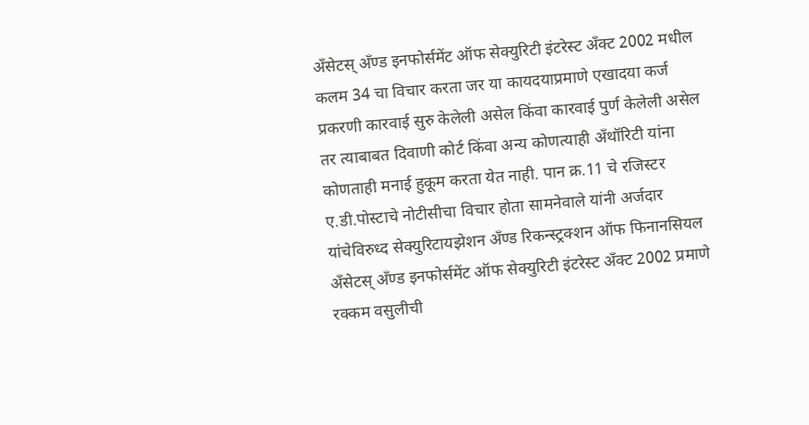अँसेटस् अँण्ड इनफोर्समेंट ऑफ सेक्युरिटी इंटरेस्ट अँक्ट 2002 मधील कलम 34 चा विचार करता जर या कायदयाप्रमाणे एखादया कर्ज प्रकरणी कारवाई सुरु केलेली असेल किंवा कारवाई पुर्ण केलेली असेल तर त्याबाबत दिवाणी कोर्ट किंवा अन्य कोणत्याही अँथॉरिटी यांना कोणताही मनाई हुकूम करता येत नाही. पान क्र.11 चे रजिस्टर ए.डी.पोस्टाचे नोटीसीचा विचार होता सामनेवाले यांनी अर्जदार यांचेविरुध्द सेक्युरिटायझेशन अँण्ड रिकन्स्ट्रक्शन ऑफ फिनानसियल अँसेटस् अँण्ड इनफोर्समेंट ऑफ सेक्युरिटी इंटरेस्ट अँक्ट 2002 प्रमाणे रक्कम वसुलीची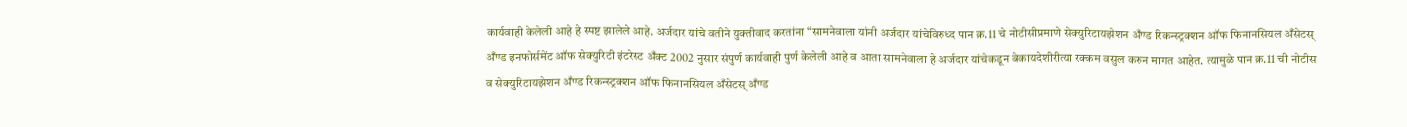कार्यवाही केलेली आहे हे स्पष्ट झालेले आहे. अर्जदार यांचे वतीने युक्तीवाद करतांना “सामनेवाला यांनी अर्जदार यांचेविरुध्द पान क्र.11 चे नोटीसीप्रमाणे सेक्युरिटायझेशन अँण्ड रिकन्स्ट्रक्शन ऑफ फिनानसियल अँसेटस् अँण्ड इनफोर्समेंट ऑफ सेक्युरिटी इंटरेस्ट अँक्ट 2002 नुसार संपुर्ण कार्यवाही पुर्ण केलेली आहे व आता सामनेवाला हे अर्जदार यांचेकडून बेकायदेशीरीत्या रक्कम वसुल करुन मागत आहेत. त्यामुळे पान क्र.11 ची नोटीस व सेक्युरिटायझेशन अँण्ड रिकन्स्ट्रक्शन ऑफ फिनानसियल अँसेटस् अँण्ड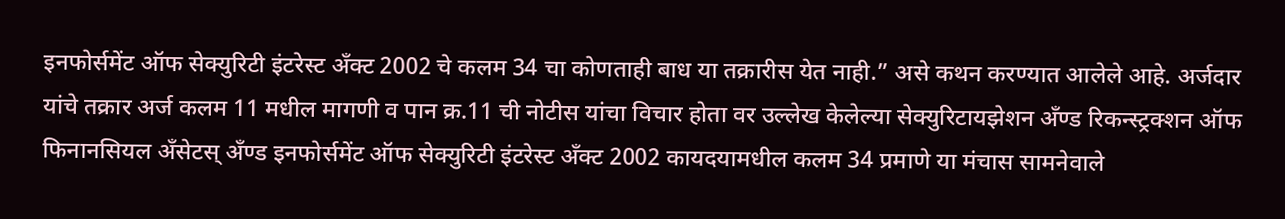इनफोर्समेंट ऑफ सेक्युरिटी इंटरेस्ट अँक्ट 2002 चे कलम 34 चा कोणताही बाध या तक्रारीस येत नाही.” असे कथन करण्यात आलेले आहे. अर्जदार यांचे तक्रार अर्ज कलम 11 मधील मागणी व पान क्र.11 ची नोटीस यांचा विचार होता वर उल्लेख केलेल्या सेक्युरिटायझेशन अँण्ड रिकन्स्ट्रक्शन ऑफ फिनानसियल अँसेटस् अँण्ड इनफोर्समेंट ऑफ सेक्युरिटी इंटरेस्ट अँक्ट 2002 कायदयामधील कलम 34 प्रमाणे या मंचास सामनेवाले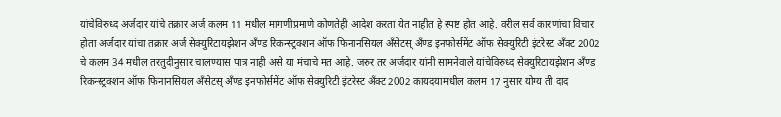यांचेविरुध्द अर्जदार यांचे तक्रार अर्ज कलम 11 मधील मागणीप्रमाणे कोणतेही आदेश करता येत नाहीत हे स्पष्ट होत आहे. वरील सर्व कारणांचा विचार होता अर्जदार यांचा तक्रार अर्ज सेक्युरिटायझेशन अँण्ड रिकन्स्ट्रक्शन ऑफ फिनानसियल अँसेटस् अँण्ड इनफोर्समेंट ऑफ सेक्युरिटी इंटरेस्ट अँक्ट 2002 चे कलम 34 मधील तरतुदीनुसार चालण्यास पात्र नाही असे या मंचाचे मत आहे. जरुर तर अर्जदार यांनी सामनेवाले यांचेविरुध्द सेक्युरिटायझेशन अँण्ड रिकन्स्ट्रक्शन ऑफ फिनानसियल अँसेटस् अँण्ड इनफोर्समेंट ऑफ सेक्युरिटी इंटरेस्ट अँक्ट 2002 कायदयामधील कलम 17 नुसार योग्य ती दाद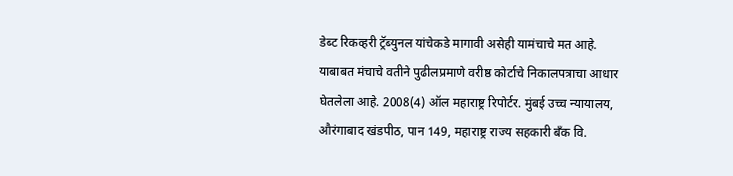डेब्ट रिकव्हरी ट्रॅब्युनल यांचेकडे मागावी असेही यामंचाचे मत आहे. याबाबत मंचाचे वतीने पुढीलप्रमाणे वरीष्ठ कोर्टाचे निकालपत्राचा आधार घेतलेला आहे. 2008(4) ऑल महाराष्ट्र रिपोर्टर. मुंबई उच्च न्यायालय, औरंगाबाद खंडपीठ, पान 149, महाराष्ट्र राज्य सहकारी बँक वि.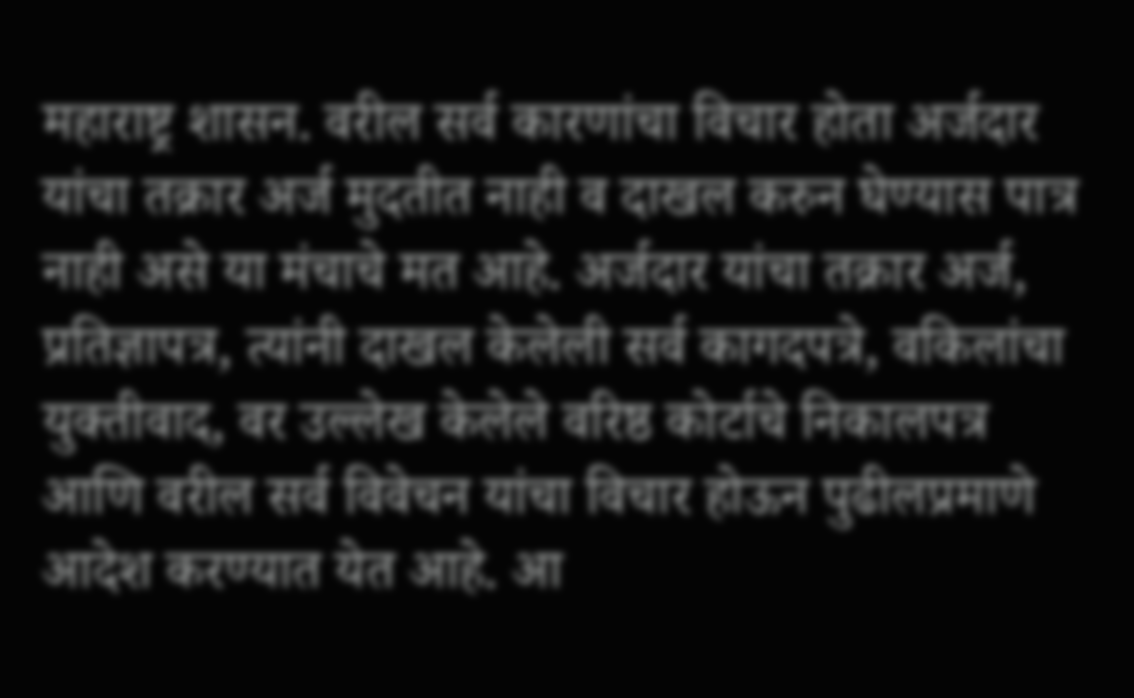महाराष्ट्र शासन. वरील सर्व कारणांचा विचार होता अर्जदार यांचा तक्रार अर्ज मुदतीत नाही व दाखल करुन घेण्यास पात्र नाही असे या मंचाचे मत आहे. अर्जदार यांचा तक्रार अर्ज, प्रतिज्ञापत्र, त्यांनी दाखल केलेली सर्व कागदपत्रे, वकिलांचा युक्तीवाद, वर उल्लेख केलेले वरिष्ठ कोर्टाचे निकालपत्र आणि वरील सर्व विवेचन यांचा विचार होऊन पुढीलप्रमाणे आदेश करण्यात येत आहे. आ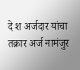दे श अर्जदार यांचा तक्रार अर्ज नामंजुर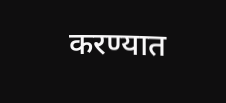करण्यात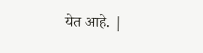येत आहे. |